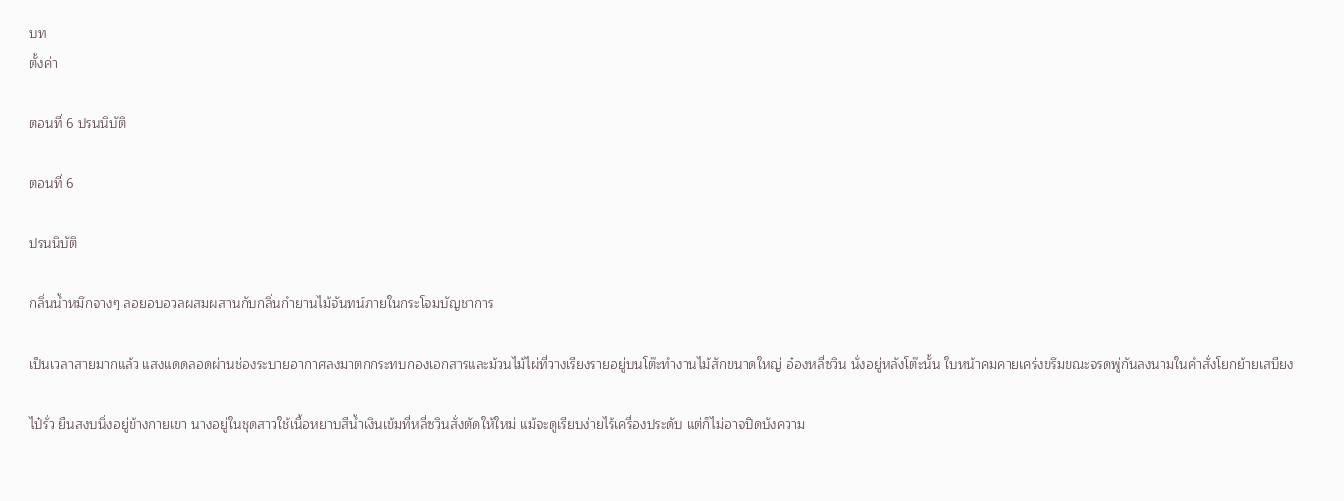บท
ตั้งค่า

ตอนที่ 6 ปรนนิบัติ

ตอนที่ 6

ปรนนิบัติ

กลิ่นน้ำหมึกจางๆ ลอยอบอวลผสมผสานกับกลิ่นกำยานไม้จันทน์ภายในกระโจมบัญชาการ

เป็นเวลาสายมากแล้ว แสงแดดลอดผ่านช่องระบายอากาศลงมาตกกระทบกองเอกสารและม้วนไม้ไผ่ที่วางเรียงรายอยู่บนโต๊ะทำงานไม้สักขนาดใหญ่ อ๋องหลี่ซวิน นั่งอยู่หลังโต๊ะนั้น ใบหน้าคมคายเคร่งขรึมขณะจรดพู่กันลงนามในคำสั่งโยกย้ายเสบียง

ไป๋รั่ว ยืนสงบนิ่งอยู่ข้างกายเขา นางอยู่ในชุดสาวใช้เนื้อหยาบสีน้ำเงินเข้มที่หลี่ซวินสั่งตัดให้ใหม่ แม้จะดูเรียบง่ายไร้เครื่องประดับ แต่ก็ไม่อาจปิดบังความ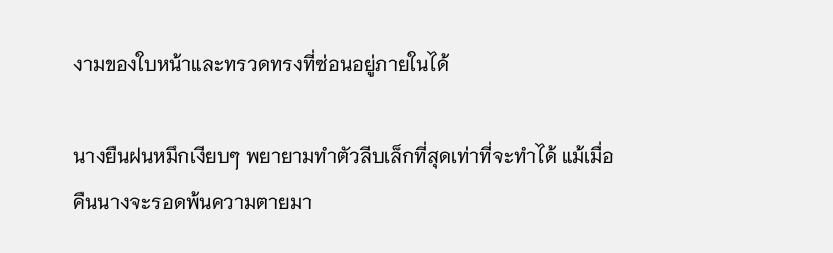งามของใบหน้าและทรวดทรงที่ซ่อนอยู่ภายในได้

นางยืนฝนหมึกเงียบๆ พยายามทำตัวลีบเล็กที่สุดเท่าที่จะทำได้ แม้เมื่อคืนนางจะรอดพ้นความตายมา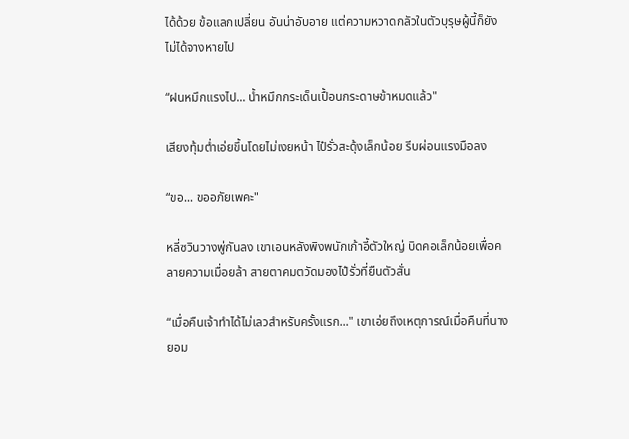ได้ด้วย ข้อแลกเปลี่ยน อันน่าอับอาย แต่ความหวาดกลัวในตัวบุรุษผู้นี้ก็ยังไม่ได้จางหายไป

“ฝนหมึกแรงไป... น้ำหมึกกระเด็นเปื้อนกระดาษข้าหมดแล้ว"

เสียงทุ้มต่ำเอ่ยขึ้นโดยไม่เงยหน้า ไป๋รั่วสะดุ้งเล็กน้อย รีบผ่อนแรงมือลง

“ขอ... ขออภัยเพคะ"

หลี่ซวินวางพู่กันลง เขาเอนหลังพิงพนักเก้าอี้ตัวใหญ่ บิดคอเล็กน้อยเพื่อคลายความเมื่อยล้า สายตาคมตวัดมองไป๋รั่วที่ยืนตัวสั่น

“เมื่อคืนเจ้าทำได้ไม่เลวสำหรับครั้งแรก..." เขาเอ่ยถึงเหตุการณ์เมื่อคืนที่นางยอม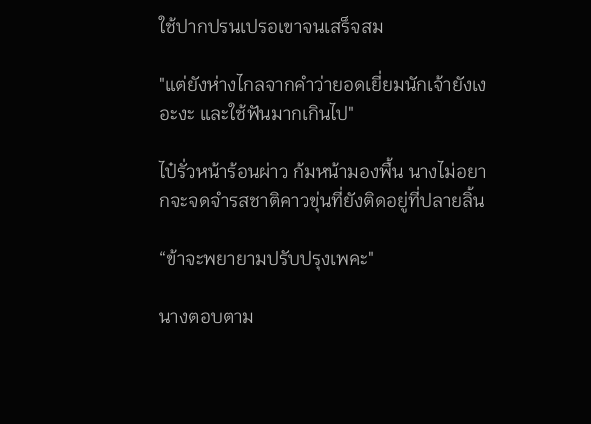ใช้ปากปรนเปรอเขาจนเสร็จสม

"แต่ยังห่างไกลจากคำว่ายอดเยี่ยมนักเจ้ายังเงอะงะ และใช้ฟันมากเกินไป"

ไป๋รั่วหน้าร้อนผ่าว ก้มหน้ามองพื้น นางไม่อยากจะจดจำรสชาติคาวขุ่นที่ยังติดอยู่ที่ปลายลิ้น

“ข้าจะพยายามปรับปรุงเพคะ"

นางตอบตาม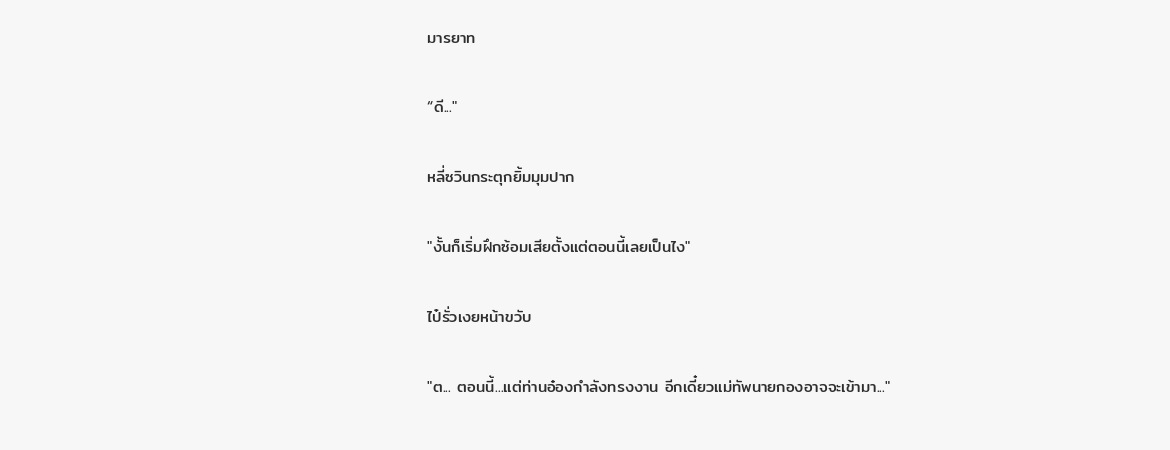มารยาท

“ดี..."

หลี่ซวินกระตุกยิ้มมุมปาก

"งั้นก็เริ่มฝึกซ้อมเสียตั้งแต่ตอนนี้เลยเป็นไง"

ไป๋รั่วเงยหน้าขวับ

"ต... ตอนนี้...แต่ท่านอ๋องกำลังทรงงาน อีกเดี๋ยวแม่ทัพนายกองอาจจะเข้ามา..."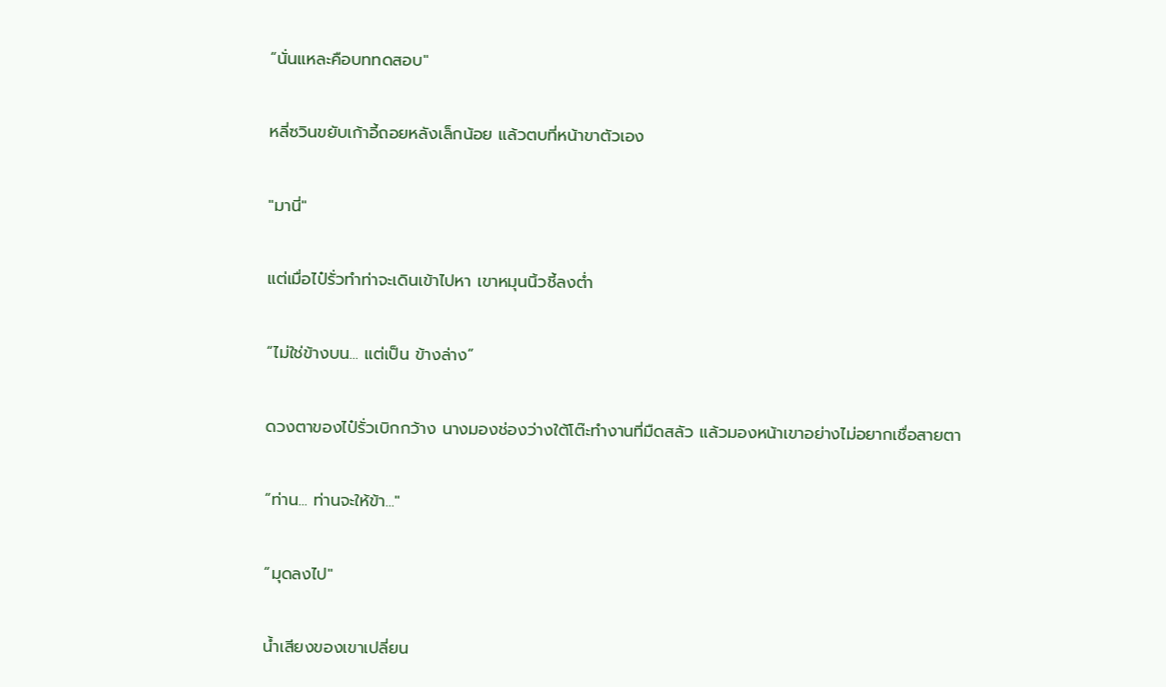“นั่นแหละคือบททดสอบ"

หลี่ซวินขยับเก้าอี้ถอยหลังเล็กน้อย แล้วตบที่หน้าขาตัวเอง

"มานี่"

แต่เมื่อไป๋รั่วทำท่าจะเดินเข้าไปหา เขาหมุนนิ้วชี้ลงต่ำ

“ไม่ใช่ข้างบน... แต่เป็น ข้างล่าง”

ดวงตาของไป๋รั่วเบิกกว้าง นางมองช่องว่างใต้โต๊ะทำงานที่มืดสลัว แล้วมองหน้าเขาอย่างไม่อยากเชื่อสายตา

“ท่าน... ท่านจะให้ข้า..."

“มุดลงไป"

น้ำเสียงของเขาเปลี่ยน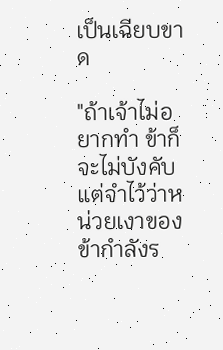เป็นเฉียบขาด

"ถ้าเจ้าไม่อยากทำ ข้าก็จะไม่บังคับ แต่จำไว้ว่าหน่วยเงาของข้ากำลังร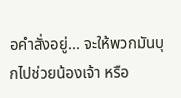อคำสั่งอยู่... จะให้พวกมันบุกไปช่วยน้องเจ้า หรือ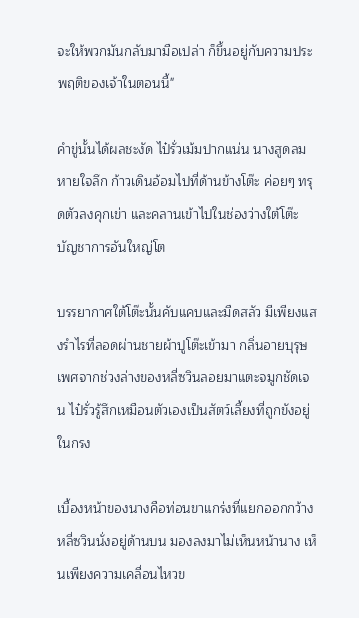จะให้พวกมันกลับมามือเปล่า ก็ขึ้นอยู่กับความประพฤติของเจ้าในตอนนี้"

คำขู่นั้นได้ผลชะงัด ไป๋รั่วเม้มปากแน่น นางสูดลมหายใจลึก ก้าวเดินอ้อมไปที่ด้านข้างโต๊ะ ค่อยๆ ทรุดตัวลงคุกเข่า และคลานเข้าไปในช่องว่างใต้โต๊ะบัญชาการอันใหญ่โต

บรรยากาศใต้โต๊ะนั้นคับแคบและมืดสลัว มีเพียงแสงรำไรที่ลอดผ่านชายผ้าปูโต๊ะเข้ามา กลิ่นอายบุรุษเพศจากช่วงล่างของหลี่ซวินลอยมาแตะจมูกชัดเจน ไป๋รั่วรู้สึกเหมือนตัวเองเป็นสัตว์เลี้ยงที่ถูกขังอยู่ในกรง

เบื้องหน้าของนางคือท่อนขาแกร่งที่แยกออกกว้าง หลี่ซวินนั่งอยู่ด้านบน มองลงมาไม่เห็นหน้านาง เห็นเพียงความเคลื่อนไหวข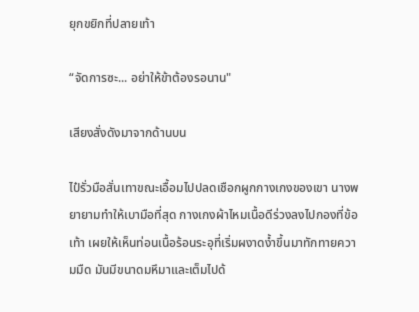ยุกขยิกที่ปลายเท้า

“จัดการซะ... อย่าให้ข้าต้องรอนาน"

เสียงสั่งดังมาจากด้านบน

ไป๋รั่วมือสั่นเทาขณะเอื้อมไปปลดเชือกผูกกางเกงของเขา นางพยายามทำให้เบามือที่สุด กางเกงผ้าไหมเนื้อดีร่วงลงไปกองที่ข้อเท้า เผยให้เห็นท่อนเนื้อร้อนระอุที่เริ่มผงาดง้ำขึ้นมาทักทายความมืด มันมีขนาดมหึมาและเต็มไปด้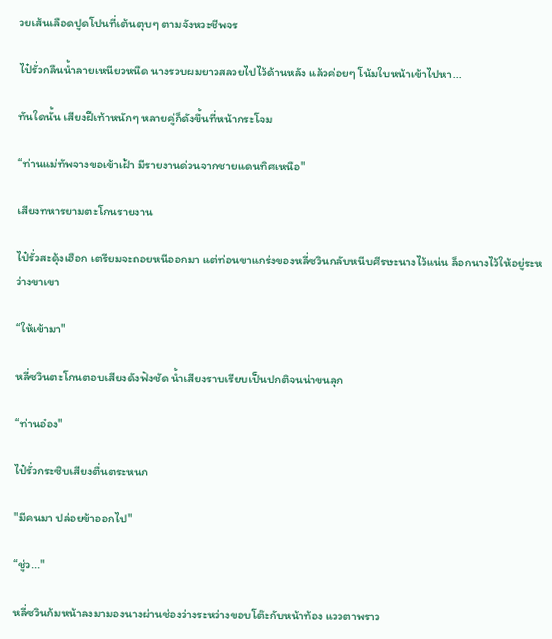วยเส้นเลือดปูดโปนที่เต้นตุบๆ ตามจังหวะชีพจร

ไป๋รั่วกลืนน้ำลายเหนียวหนืด นางรวบผมยาวสลวยไปไว้ด้านหลัง แล้วค่อยๆ โน้มใบหน้าเข้าไปหา...

ทันใดนั้น เสียงฝีเท้าหนักๆ หลายคู่ก็ดังขึ้นที่หน้ากระโจม

“ท่านแม่ทัพจางขอเข้าเฝ้า มีรายงานด่วนจากชายแดนทิศเหนือ"

เสียงทหารยามตะโกนรายงาน

ไป๋รั่วสะดุ้งเฮือก เตรียมจะถอยหนีออกมา แต่ท่อนขาแกร่งของหลี่ซวินกลับหนีบศีรษะนางไว้แน่น ล็อกนางไว้ให้อยู่ระหว่างขาเขา

“ให้เข้ามา"

หลี่ซวินตะโกนตอบเสียงดังฟังชัด น้ำเสียงราบเรียบเป็นปกติจนน่าขนลุก

“ท่านอ๋อง"

ไป๋รั่วกระซิบเสียงตื่นตระหนก

"มีคนมา ปล่อยข้าออกไป"

“ชู่ว..."

หลี่ซวินก้มหน้าลงมามองนางผ่านช่องว่างระหว่างขอบโต๊ะกับหน้าท้อง แววตาพราว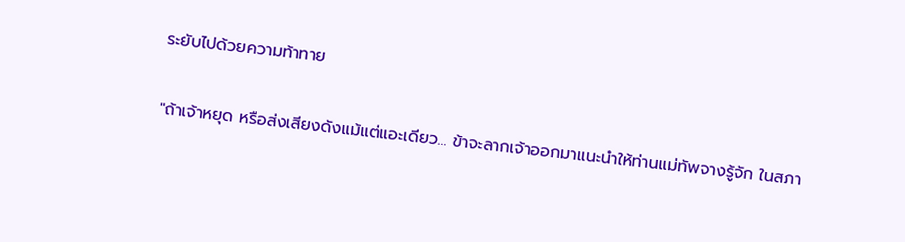ระยับไปด้วยความท้าทาย

"ถ้าเจ้าหยุด หรือส่งเสียงดังแม้แต่แอะเดียว... ข้าจะลากเจ้าออกมาแนะนำให้ท่านแม่ทัพจางรู้จัก ในสภา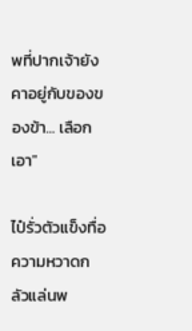พที่ปากเจ้ายังคาอยู่กับของของข้า... เลือกเอา"

ไป๋รั่วตัวแข็งทื่อ ความหวาดกลัวแล่นพ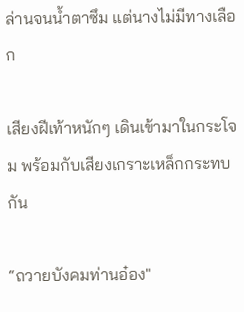ล่านจนน้ำตาซึม แต่นางไม่มีทางเลือก

เสียงฝีเท้าหนักๆ เดินเข้ามาในกระโจม พร้อมกับเสียงเกราะเหล็กกระทบกัน

“ถวายบังคมท่านอ๋อง"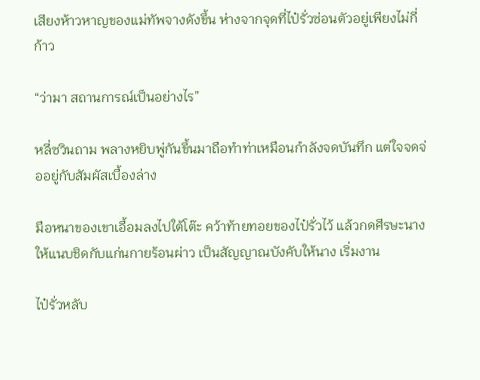เสียงห้าวหาญของแม่ทัพจางดังขึ้น ห่างจากจุดที่ไป๋รั่วซ่อนตัวอยู่เพียงไม่กี่ก้าว

“ว่ามา สถานการณ์เป็นอย่างไร”

หลี่ซวินถาม พลางหยิบพู่กันขึ้นมาถือทำท่าเหมือนกำลังจดบันทึก แต่ใจจดจ่ออยู่กับสัมผัสเบื้องล่าง

มือหนาของเขาเอื้อมลงไปใต้โต๊ะ คว้าท้ายทอยของไป๋รั่วไว้ แล้วกดศีรษะนางให้แนบชิดกับแก่นกายร้อนผ่าว เป็นสัญญาณบังคับให้นาง เริ่มงาน

ไป๋รั่วหลับ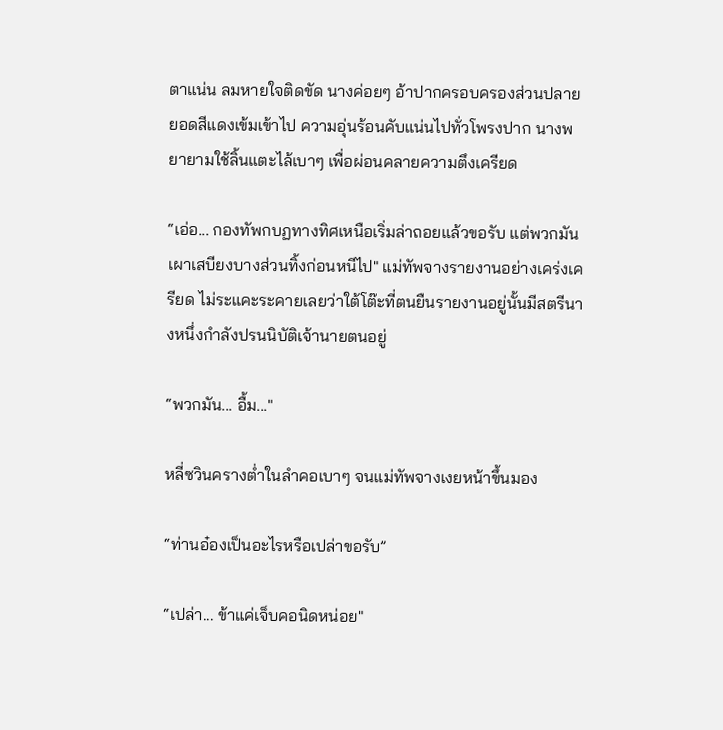ตาแน่น ลมหายใจติดขัด นางค่อยๆ อ้าปากครอบครองส่วนปลายยอดสีแดงเข้มเข้าไป ความอุ่นร้อนคับแน่นไปทั่วโพรงปาก นางพยายามใช้ลิ้นแตะไล้เบาๆ เพื่อผ่อนคลายความตึงเครียด

“เอ่อ... กองทัพกบฏทางทิศเหนือเริ่มล่าถอยแล้วขอรับ แต่พวกมันเผาเสบียงบางส่วนทิ้งก่อนหนีไป" แม่ทัพจางรายงานอย่างเคร่งเครียด ไม่ระแคะระคายเลยว่าใต้โต๊ะที่ตนยืนรายงานอยู่นั้นมีสตรีนางหนึ่งกำลังปรนนิบัติเจ้านายตนอยู่

“พวกมัน... อื้ม..."

หลี่ซวินครางต่ำในลำคอเบาๆ จนแม่ทัพจางเงยหน้าขึ้นมอง

“ท่านอ๋องเป็นอะไรหรือเปล่าขอรับ”

“เปล่า... ข้าแค่เจ็บคอนิดหน่อย"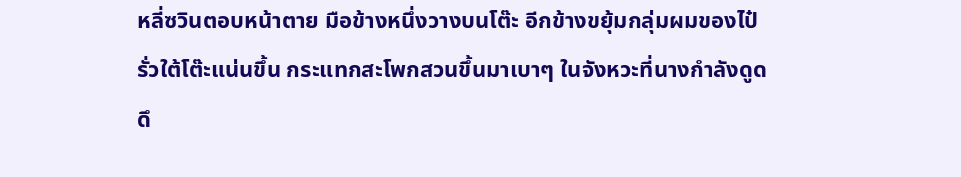หลี่ซวินตอบหน้าตาย มือข้างหนึ่งวางบนโต๊ะ อีกข้างขยุ้มกลุ่มผมของไป๋รั่วใต้โต๊ะแน่นขึ้น กระแทกสะโพกสวนขึ้นมาเบาๆ ในจังหวะที่นางกำลังดูดดึ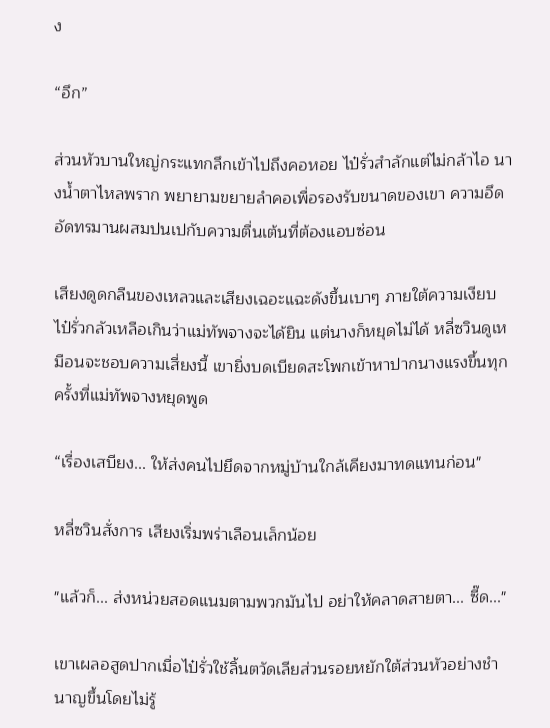ง

“อึก”

ส่วนหัวบานใหญ่กระแทกลึกเข้าไปถึงคอหอย ไป๋รั่วสำลักแต่ไม่กล้าไอ นางน้ำตาไหลพราก พยายามขยายลำคอเพื่อรองรับขนาดของเขา ความอึดอัดทรมานผสมปนเปกับความตื่นเต้นที่ต้องแอบซ่อน

เสียงดูดกลืนของเหลวและเสียงเฉอะแฉะดังขึ้นเบาๆ ภายใต้ความเงียบ ไป๋รั่วกลัวเหลือเกินว่าแม่ทัพจางจะได้ยิน แต่นางก็หยุดไม่ได้ หลี่ซวินดูเหมือนจะชอบความเสี่ยงนี้ เขายิ่งบดเบียดสะโพกเข้าหาปากนางแรงขึ้นทุกครั้งที่แม่ทัพจางหยุดพูด

“เรื่องเสบียง... ให้ส่งคนไปยึดจากหมู่บ้านใกล้เคียงมาทดแทนก่อน"

หลี่ซวินสั่งการ เสียงเริ่มพร่าเลือนเล็กน้อย

"แล้วก็... ส่งหน่วยสอดแนมตามพวกมันไป อย่าให้คลาดสายตา... ซี๊ด..."

เขาเผลอสูดปากเมื่อไป๋รั่วใช้ลิ้นตวัดเลียส่วนรอยหยักใต้ส่วนหัวอย่างชำนาญขึ้นโดยไม่รู้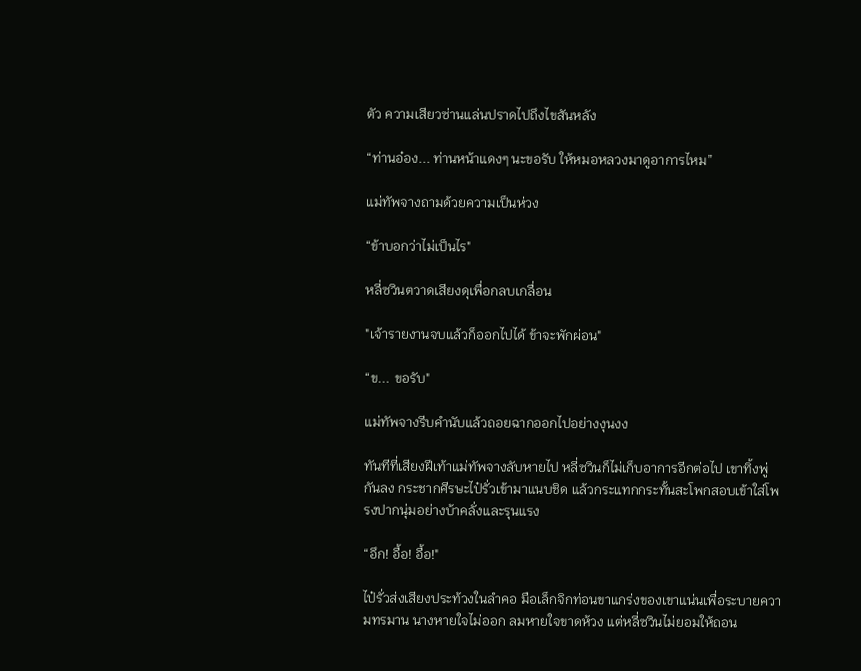ตัว ความเสียวซ่านแล่นปราดไปถึงไขสันหลัง

“ท่านอ๋อง... ท่านหน้าแดงๆ นะขอรับ ให้หมอหลวงมาดูอาการไหม”

แม่ทัพจางถามด้วยความเป็นห่วง

“ข้าบอกว่าไม่เป็นไร"

หลี่ซวินตวาดเสียงดุเพื่อกลบเกลื่อน

"เจ้ารายงานจบแล้วก็ออกไปได้ ข้าจะพักผ่อน"

“ข... ขอรับ"

แม่ทัพจางรีบคำนับแล้วถอยฉากออกไปอย่างงุนงง

ทันทีที่เสียงฝีเท้าแม่ทัพจางลับหายไป หลี่ซวินก็ไม่เก็บอาการอีกต่อไป เขาทิ้งพู่กันลง กระชากศีรษะไป๋รั่วเข้ามาแนบชิด แล้วกระแทกกระทั้นสะโพกสอบเข้าใส่โพรงปากนุ่มอย่างบ้าคลั่งและรุนแรง

“อึก! อื้อ! อื้อ!"

ไป๋รั่วส่งเสียงประท้วงในลำคอ มือเล็กจิกท่อนขาแกร่งของเขาแน่นเพื่อระบายความทรมาน นางหายใจไม่ออก ลมหายใจขาดห้วง แต่หลี่ซวินไม่ยอมให้ถอน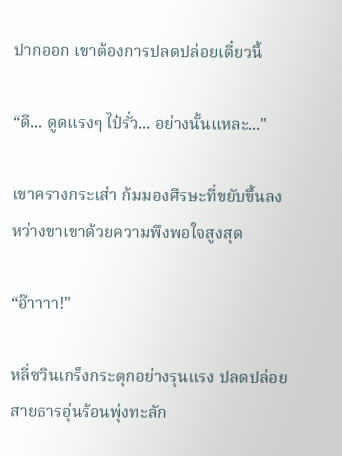ปากออก เขาต้องการปลดปล่อยเดี๋ยวนี้

“ดี... ดูดแรงๆ ไป๋รั่ว... อย่างนั้นแหละ..."

เขาครางกระเส่า ก้มมองศีรษะที่ขยับขึ้นลงหว่างขาเขาด้วยความพึงพอใจสูงสุด

“อ๊าาาา!"

หลี่ซวินเกร็งกระตุกอย่างรุนแรง ปลดปล่อยสายธารอุ่นร้อนพุ่งทะลัก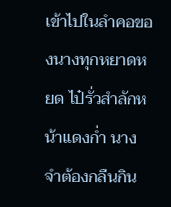เข้าไปในลำคอของนางทุกหยาดหยด ไป๋รั่วสำลักหน้าแดงก่ำ นางจำต้องกลืนกิน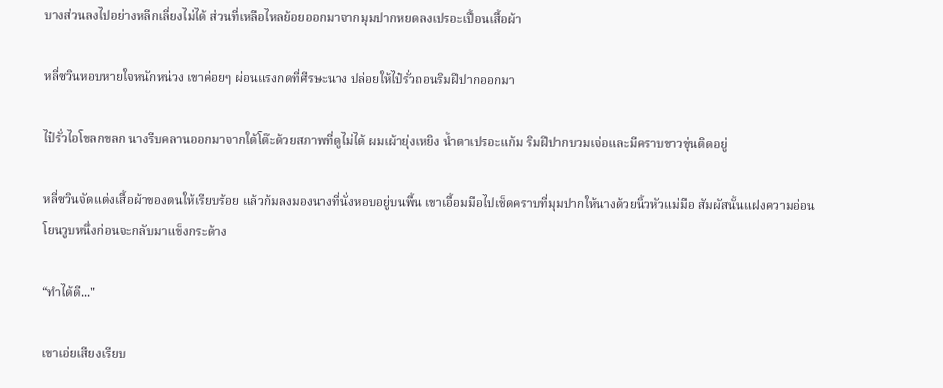บางส่วนลงไปอย่างหลีกเลี่ยงไม่ได้ ส่วนที่เหลือไหลย้อยออกมาจากมุมปากหยดลงเปรอะเปื้อนเสื้อผ้า

หลี่ซวินหอบหายใจหนักหน่วง เขาค่อยๆ ผ่อนแรงกดที่ศีรษะนาง ปล่อยให้ไป๋รั่วถอนริมฝีปากออกมา

ไป๋รั่วไอโขลกขลก นางรีบคลานออกมาจากใต้โต๊ะด้วยสภาพที่ดูไม่ได้ ผมเผ้ายุ่งเหยิง น้ำตาเปรอะแก้ม ริมฝีปากบวมเจ่อและมีคราบขาวขุ่นติดอยู่

หลี่ซวินจัดแต่งเสื้อผ้าของตนให้เรียบร้อย แล้วก้มลงมองนางที่นั่งหอบอยู่บนพื้น เขาเอื้อมมือไปเช็ดคราบที่มุมปากให้นางด้วยนิ้วหัวแม่มือ สัมผัสนั้นแฝงความอ่อนโยนวูบหนึ่งก่อนจะกลับมาแข็งกระด้าง

“ทำได้ดี..."

เขาเอ่ยเสียงเรียบ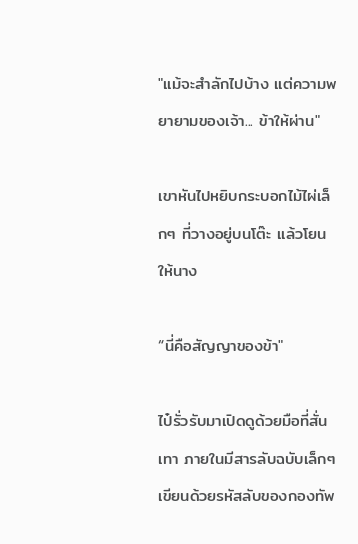"แม้จะสำลักไปบ้าง แต่ความพยายามของเจ้า... ข้าให้ผ่าน"

เขาหันไปหยิบกระบอกไม้ไผ่เล็กๆ ที่วางอยู่บนโต๊ะ แล้วโยนให้นาง

“นี่คือสัญญาของข้า"

ไป๋รั่วรับมาเปิดดูด้วยมือที่สั่นเทา ภายในมีสารลับฉบับเล็กๆ เขียนด้วยรหัสลับของกองทัพ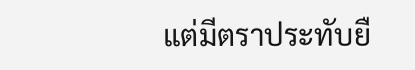แต่มีตราประทับยื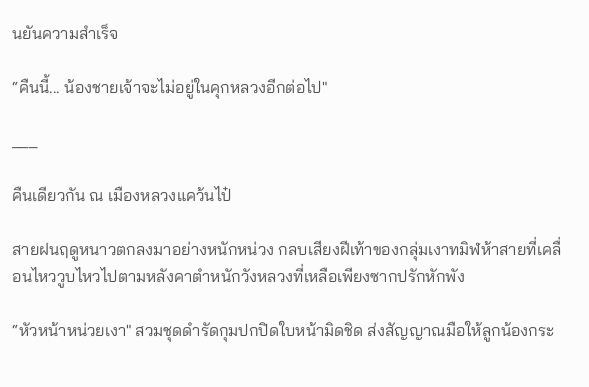นยันความสำเร็จ

“คืนนี้... น้องชายเจ้าจะไม่อยู่ในคุกหลวงอีกต่อไป"

___

คืนเดียวกัน ณ เมืองหลวงแคว้นไป๋

สายฝนฤดูหนาวตกลงมาอย่างหนักหน่วง กลบเสียงฝีเท้าของกลุ่มเงาทมิฬห้าสายที่เคลื่อนไหววูบไหวไปตามหลังคาตำหนักวังหลวงที่เหลือเพียงซากปรักหักพัง

“หัวหน้าหน่วยเงา" สวมชุดดำรัดกุมปกปิดใบหน้ามิดชิด ส่งสัญญาณมือให้ลูกน้องกระ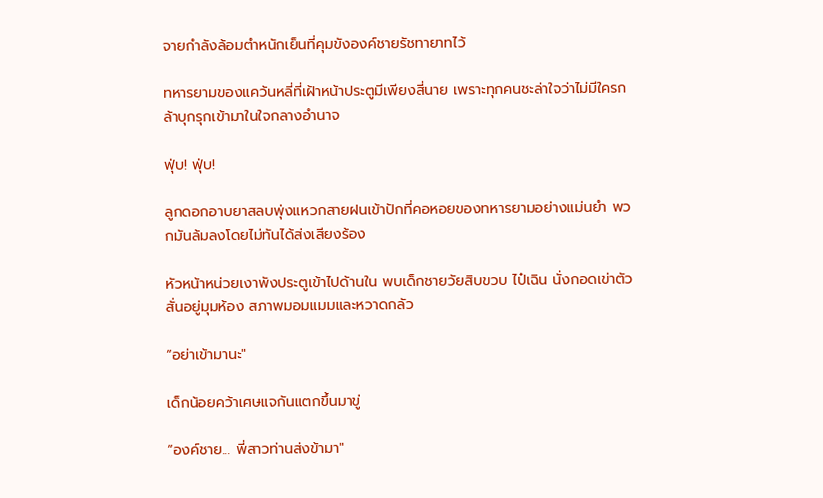จายกำลังล้อมตำหนักเย็นที่คุมขังองค์ชายรัชทายาทไว้

ทหารยามของแคว้นหลี่ที่เฝ้าหน้าประตูมีเพียงสี่นาย เพราะทุกคนชะล่าใจว่าไม่มีใครกล้าบุกรุกเข้ามาในใจกลางอำนาจ

ฟุ่บ! ฟุ่บ!

ลูกดอกอาบยาสลบพุ่งแหวกสายฝนเข้าปักที่คอหอยของทหารยามอย่างแม่นยำ พวกมันล้มลงโดยไม่ทันได้ส่งเสียงร้อง

หัวหน้าหน่วยเงาพังประตูเข้าไปด้านใน พบเด็กชายวัยสิบขวบ ไป๋เฉิน นั่งกอดเข่าตัวสั่นอยู่มุมห้อง สภาพมอมแมมและหวาดกลัว

“อย่าเข้ามานะ"

เด็กน้อยคว้าเศษแจกันแตกขึ้นมาขู่

“องค์ชาย... พี่สาวท่านส่งข้ามา"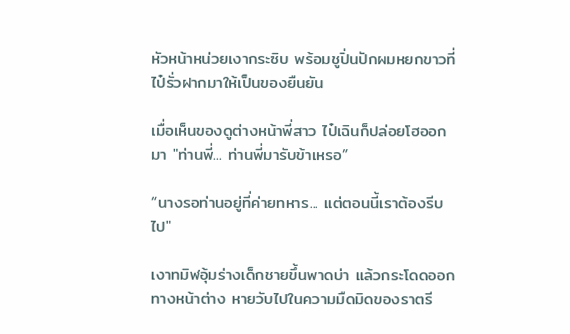หัวหน้าหน่วยเงากระซิบ พร้อมชูปิ่นปักผมหยกขาวที่ไป๋รั่วฝากมาให้เป็นของยืนยัน

เมื่อเห็นของดูต่างหน้าพี่สาว ไป๋เฉินก็ปล่อยโฮออกมา "ท่านพี่... ท่านพี่มารับข้าเหรอ”

“นางรอท่านอยู่ที่ค่ายทหาร... แต่ตอนนี้เราต้องรีบไป"

เงาทมิฬอุ้มร่างเด็กชายขึ้นพาดบ่า แล้วกระโดดออกทางหน้าต่าง หายวับไปในความมืดมิดของราตรี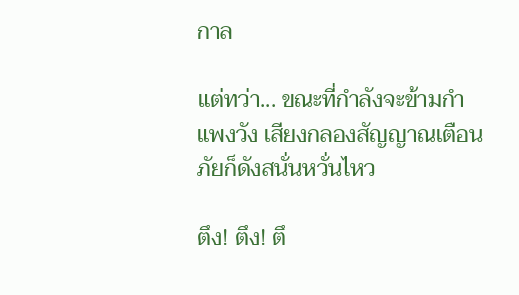กาล

แต่ทว่า... ขณะที่กำลังจะข้ามกำแพงวัง เสียงกลองสัญญาณเตือนภัยก็ดังสนั่นหวั่นไหว

ตึง! ตึง! ตึ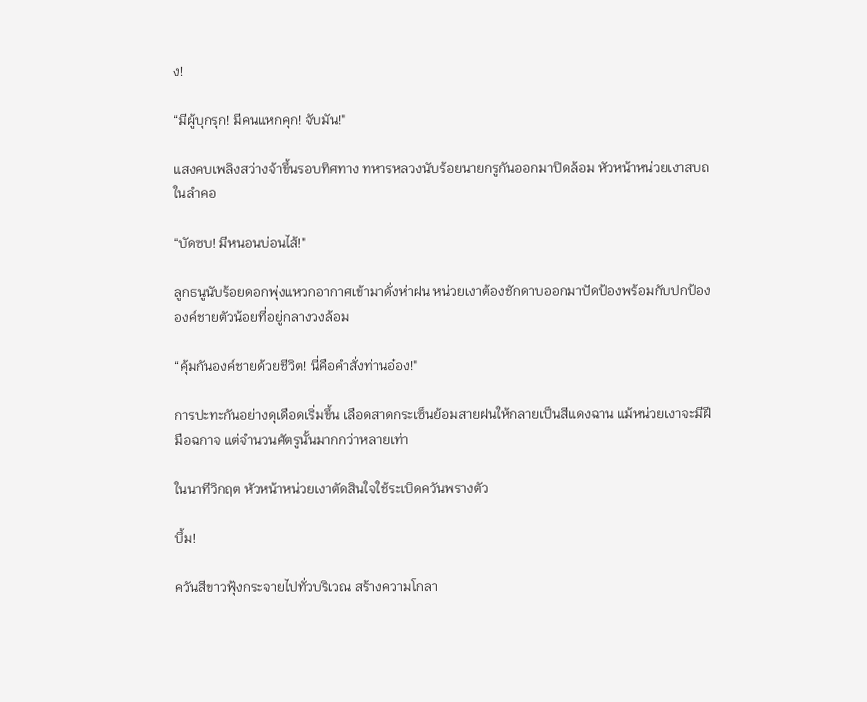ง!

“มีผู้บุกรุก! มีคนแหกคุก! จับมัน!"

แสงคบเพลิงสว่างจ้าขึ้นรอบทิศทาง ทหารหลวงนับร้อยนายกรูกันออกมาปิดล้อม หัวหน้าหน่วยเงาสบถในลำคอ

“บัดซบ! มีหนอนบ่อนไส้!"

ลูกธนูนับร้อยดอกพุ่งแหวกอากาศเข้ามาดั่งห่าฝน หน่วยเงาต้องชักดาบออกมาปัดป้องพร้อมกับปกป้ององค์ชายตัวน้อยที่อยู่กลางวงล้อม

“คุ้มกันองค์ชายด้วยชีวิต! นี่คือคำสั่งท่านอ๋อง!"

การปะทะกันอย่างดุเดือดเริ่มขึ้น เลือดสาดกระเซ็นย้อมสายฝนให้กลายเป็นสีแดงฉาน แม้หน่วยเงาจะมีฝีมือฉกาจ แต่จำนวนศัตรูนั้นมากกว่าหลายเท่า

ในนาทีวิกฤต หัวหน้าหน่วยเงาตัดสินใจใช้ระเบิดควันพรางตัว

บึ้ม!

ควันสีขาวฟุ้งกระจายไปทั่วบริเวณ สร้างความโกลา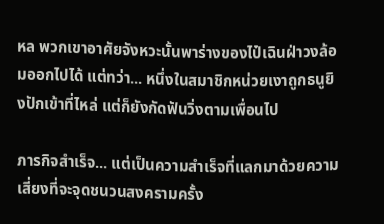หล พวกเขาอาศัยจังหวะนั้นพาร่างของไป๋เฉินฝ่าวงล้อมออกไปได้ แต่ทว่า... หนึ่งในสมาชิกหน่วยเงาถูกธนูยิงปักเข้าที่ไหล่ แต่ก็ยังกัดฟันวิ่งตามเพื่อนไป

ภารกิจสำเร็จ... แต่เป็นความสำเร็จที่แลกมาด้วยความเสี่ยงที่จะจุดชนวนสงครามครั้ง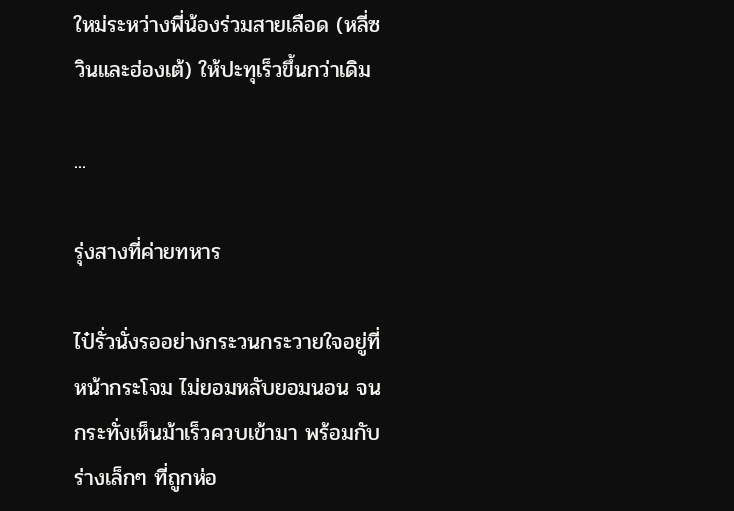ใหม่ระหว่างพี่น้องร่วมสายเลือด (หลี่ซวินและฮ่องเต้) ให้ปะทุเร็วขึ้นกว่าเดิม

...

รุ่งสางที่ค่ายทหาร

ไป๋รั่วนั่งรออย่างกระวนกระวายใจอยู่ที่หน้ากระโจม ไม่ยอมหลับยอมนอน จนกระทั่งเห็นม้าเร็วควบเข้ามา พร้อมกับร่างเล็กๆ ที่ถูกห่อ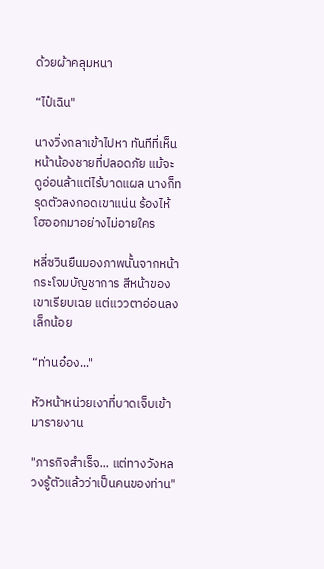ด้วยผ้าคลุมหนา

“ไป๋เฉิน"

นางวิ่งถลาเข้าไปหา ทันทีที่เห็นหน้าน้องชายที่ปลอดภัย แม้จะดูอ่อนล้าแต่ไร้บาดแผล นางก็ทรุดตัวลงกอดเขาแน่น ร้องไห้โฮออกมาอย่างไม่อายใคร

หลี่ซวินยืนมองภาพนั้นจากหน้ากระโจมบัญชาการ สีหน้าของเขาเรียบเฉย แต่แววตาอ่อนลงเล็กน้อย

“ท่านอ๋อง..."

หัวหน้าหน่วยเงาที่บาดเจ็บเข้ามารายงาน

"ภารกิจสำเร็จ... แต่ทางวังหลวงรู้ตัวแล้วว่าเป็นคนของท่าน"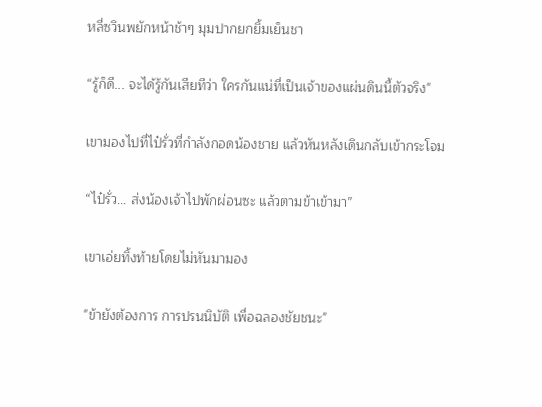หลี่ซวินพยักหน้าช้าๆ มุมปากยกยิ้มเย็นชา

“รู้ก็ดี... จะได้รู้กันเสียทีว่า ใครกันแน่ที่เป็นเจ้าของแผ่นดินนี้ตัวจริง"

เขามองไปที่ไป๋รั่วที่กำลังกอดน้องชาย แล้วหันหลังเดินกลับเข้ากระโจม

“ไป๋รั่ว... ส่งน้องเจ้าไปพักผ่อนซะ แล้วตามข้าเข้ามา”

เขาเอ่ยทิ้งท้ายโดยไม่หันมามอง

"ข้ายังต้องการ การปรนนิบัติ เพื่อฉลองชัยชนะ"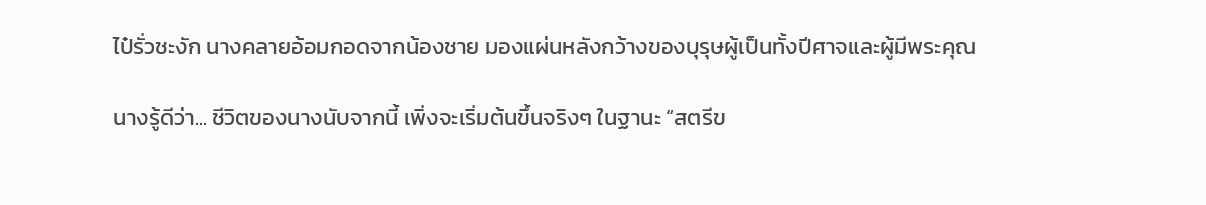ไป๋รั่วชะงัก นางคลายอ้อมกอดจากน้องชาย มองแผ่นหลังกว้างของบุรุษผู้เป็นทั้งปีศาจและผู้มีพระคุณ

นางรู้ดีว่า... ชีวิตของนางนับจากนี้ เพิ่งจะเริ่มต้นขึ้นจริงๆ ในฐานะ “สตรีข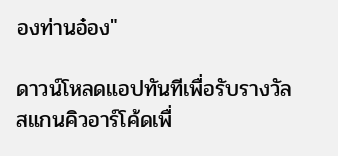องท่านอ๋อง"

ดาวน์โหลดแอปทันทีเพื่อรับรางวัล
สแกนคิวอาร์โค้ดเพื่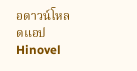อดาวน์โหลดแอปHinovel